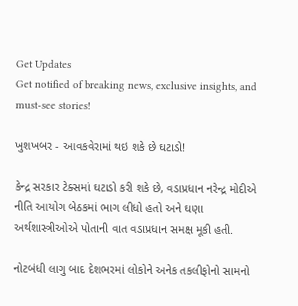Get Updates
Get notified of breaking news, exclusive insights, and must-see stories!

ખુશખબર - આવકવેરામાં થઇ શકે છે ઘટાડો!

કેન્દ્ર સરકાર ટેક્સમાં ઘટાડો કરી શકે છે, વડાપ્રધાન નરેન્દ્ર મોદીએ નીતિ આયોગ બેઠકમાં ભાગ લીધો હતો અને ઘણા અર્થશાસ્ત્રીઓએ પોતાની વાત વડાપ્રધાન સમક્ષ મૂકી હતી.

નોટબંધી લાગુ બાદ દેશભરમાં લોકોને અનેક તકલીફોનો સામનો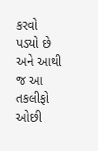કરવો પડ્યો છે અને આથી જ આ તકલીફો ઓછી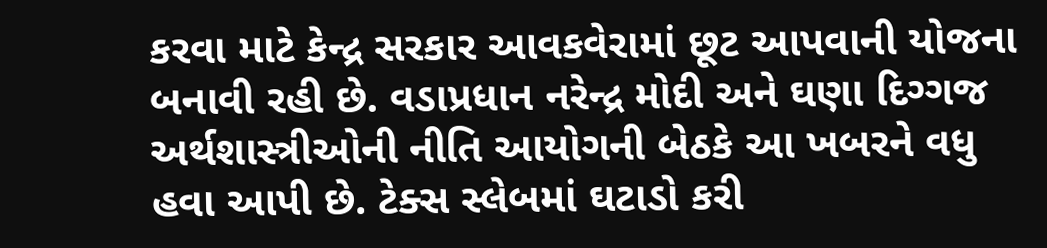કરવા માટે કેન્દ્ર સરકાર આવકવેરામાં છૂટ આપવાની યોજના બનાવી રહી છે. વડાપ્રધાન નરેન્દ્ર મોદી અને ઘણા દિગ્ગજ અર્થશાસ્ત્રીઓની નીતિ આયોગની બેઠકે આ ખબરને વધુ હવા આપી છે. ટેક્સ સ્લેબમાં ઘટાડો કરી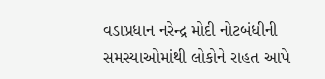વડાપ્રધાન નરેન્દ્ર મોદી નોટબંધીની સમસ્યાઓમાંથી લોકોને રાહત આપે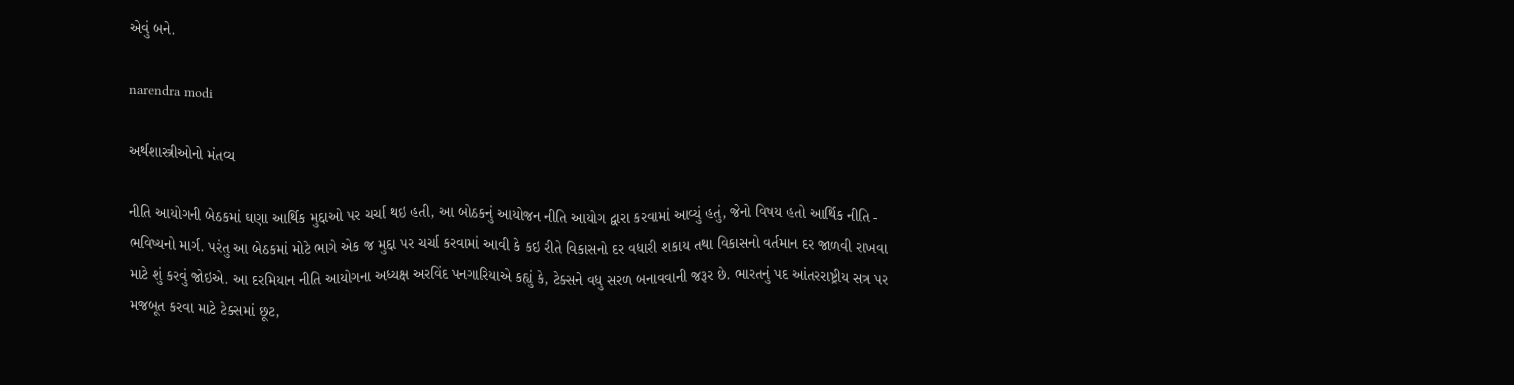એવું બને.

narendra modi

અર્થશાસ્ત્રીઓનો મંતવ્ય

નીતિ આયોગની બેઠકમાં ઘણા આર્થિક મુદ્દાઓ પર ચર્ચા થઇ હતી, આ બોઠકનું આયોજન નીતિ આયોગ દ્વારા કરવામાં આવ્યું હતું, જેનો વિષય હતો આર્થિક નીતિ - ભવિષ્યનો માર્ગ. પરંતુ આ બેઠકમાં મોટે ભાગે એક જ મુદ્દા પર ચર્ચા કરવામાં આવી કે કઇ રીતે વિકાસનો દર વધારી શકાય તથા વિકાસનો વર્તમાન દર જાળવી રાખવા માટે શું કરવું જોઇએ. આ દરમિયાન નીતિ આયોગના અધ્યક્ષ અરવિંદ પનગારિયાએ કહ્યું કે, ટેક્સને વધુ સરળ બનાવવાની જરૂર છે. ભારતનું પદ આંતરરાષ્ટ્રીય સત્ર પર મજબૂત કરવા માટે ટેક્સમાં છૂટ,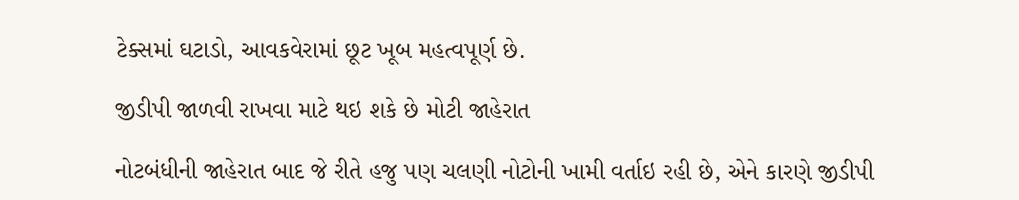ટેક્સમાં ઘટાડો, આવકવેરામાં છૂટ ખૂબ મહત્વપૂર્ણ છે.

જીડીપી જાળવી રાખવા માટે થઇ શકે છે મોટી જાહેરાત

નોટબંધીની જાહેરાત બાદ જે રીતે હજુ પણ ચલણી નોટોની ખામી વર્તાઇ રહી છે, એને કારણે જીડીપી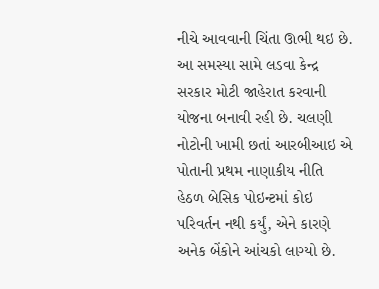નીચે આવવાની ચિંતા ઊભી થઇ છે. આ સમસ્યા સામે લડવા કેન્દ્ર સરકાર મોટી જાહેરાત કરવાની યોજના બનાવી રહી છે. ચલણી નોટોની ખામી છતાં આરબીઆઇ એ પોતાની પ્રથમ નાણાકીય નીતિ હેઠળ બેસિક પોઇન્ટમાં કોઇ પરિવર્તન નથી કર્યું, એને કારણે અનેક બેંકોને આંચકો લાગ્યો છે.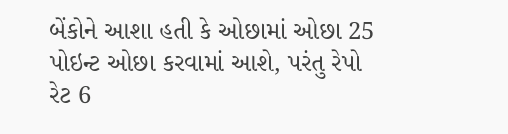બેંકોને આશા હતી કે ઓછામાં ઓછા 25 પોઇન્ટ ઓછા કરવામાં આશે, પરંતુ રેપો રેટ 6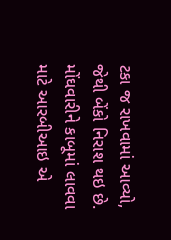ટકા જ રાખવામાં આવ્યો, જેથી બેંકો નિરાશ થઇ છે. મોંઘવારીને કાબૂમાં લાવવા માટે આરબીઆઇ એ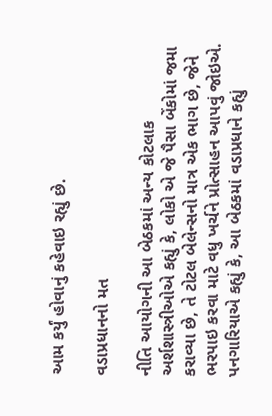આમ કર્યું હોવાનું કહેવાઇ રહ્યું છે.

વડાપ્રધાનનો મત

નીતિ આયોગની આ બેઠકમાં અન્ય કોટલાક અર્શશાસ્ત્રીઓએ કહ્યું કે, લોકો એ જે પૈસા બેંકોમાં જમા કરાવ્યા છે, તે ટોટલ બેલેન્સનો માત્ર એક ભાગ છે, જેને ભરપાઇ કરવા માટે વધુ ખર્ચને પ્રોત્સાહન આપવું જોઇએ. પનગારિયાએ કહ્યું કે, આ બેઠકમાં વડાપ્રધાને કહ્યું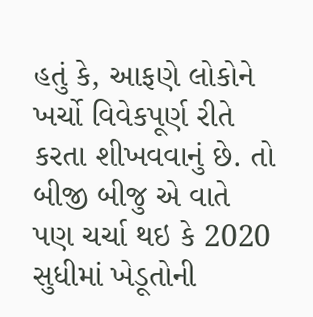હતું કે, આફણે લોકોને ખર્ચો વિવેકપૂર્ણ રીતે કરતા શીખવવાનું છે. તો બીજી બીજુ એ વાતે પણ ચર્ચા થઇ કે 2020 સુધીમાં ખેડૂતોની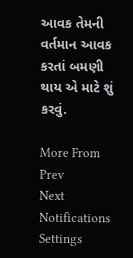આવક તેમની વર્તમાન આવક કરતાં બમણી થાય એ માટે શું કરવું.

More From
Prev
Next
Notifications
Settings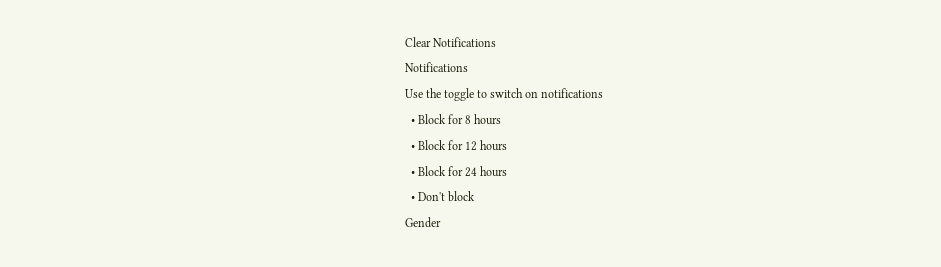Clear Notifications
Notifications
Use the toggle to switch on notifications
  • Block for 8 hours
  • Block for 12 hours
  • Block for 24 hours
  • Don't block
Gender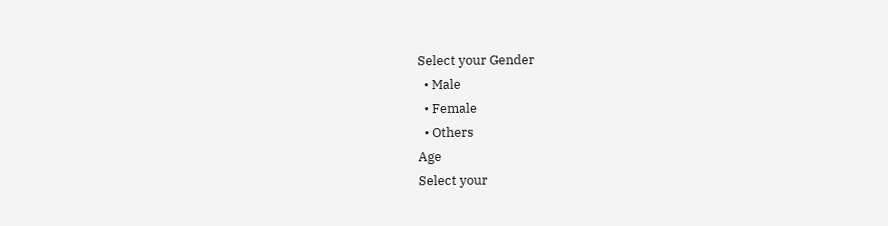Select your Gender
  • Male
  • Female
  • Others
Age
Select your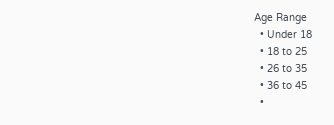Age Range
  • Under 18
  • 18 to 25
  • 26 to 35
  • 36 to 45
  •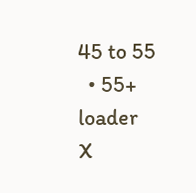45 to 55
  • 55+
loader
X